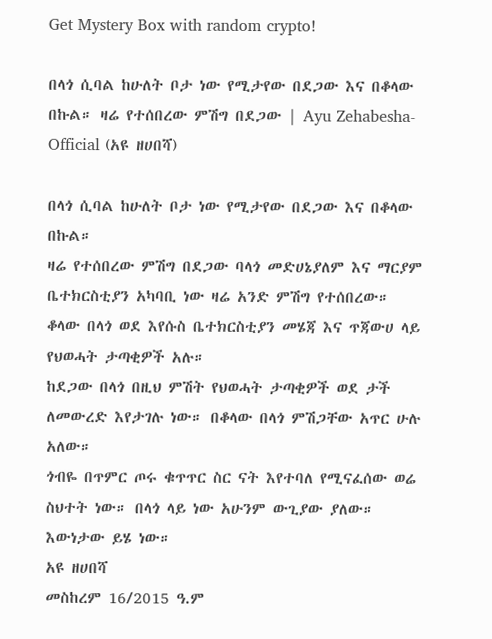Get Mystery Box with random crypto!

በላጎ ሲባል ከሁለት ቦታ ነው የሚታየው በደጋው እና በቆላው በኩል። ዛሬ የተሰበረው ምሽግ በደጋው | Ayu Zehabesha-Official (አዩ ዘሀበሻ)

በላጎ ሲባል ከሁለት ቦታ ነው የሚታየው በደጋው እና በቆላው በኩል።
ዛሬ የተሰበረው ምሽግ በደጋው ባላጎ መድሀኔያለም እና ማርያም ቤተክርስቲያን አካባቢ ነው ዛሬ አንድ ምሽግ የተሰበረው።
ቆላው በላጎ ወደ እየሱስ ቤተክርስቲያን መሄጃ እና ጥጃውሀ ላይ የህወሓት ታጣቂዎች አሉ።
ከደጋው በላጎ በዚህ ምሽት የህወሓት ታጣቂዎች ወደ ታች ለመውረድ እየታገሉ ነው። በቆላው በላጎ ምሽጋቸው አጥር ሁሉ አለው።
ጎብዬ በጥምር ጦሩ ቁጥጥር ስር ናት እየተባለ የሚናፈሰው ወሬ ስህተት ነው። በላጎ ላይ ነው አሁንም ውጊያው ያለው።
እውነታው ይሄ ነው።
አዩ ዘሀበሻ
መስከረም 16/2015 ዓ.ም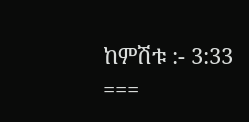ከምሽቱ :- 3:33
===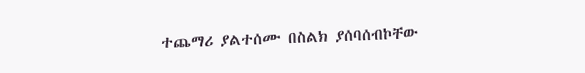ተጨማሪ ያልተሰሙ በስልክ ያሰባሰብኮቸው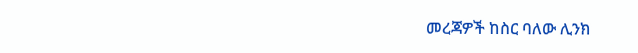መረጃዎች ከስር ባለው ሊንክ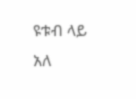ዩቱብ ላይ አለ